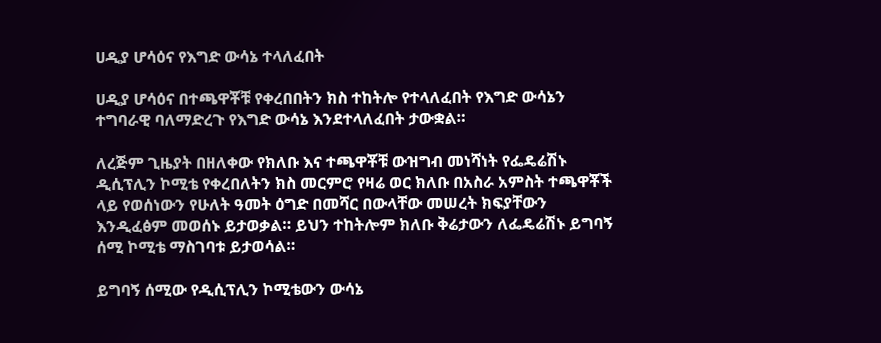ሀዲያ ሆሳዕና የእግድ ውሳኔ ተላለፈበት

ሀዲያ ሆሳዕና በተጫዋቾቹ የቀረበበትን ክስ ተከትሎ የተላለፈበት የእግድ ውሳኔን ተግባራዊ ባለማድረጉ የእግድ ውሳኔ እንደተላለፈበት ታውቋል።

ለረጅም ጊዜያት በዘለቀው የክለቡ እና ተጫዋቾቹ ውዝግብ መነሻነት የፌዴሬሽኑ ዲሲፕሊን ኮሚቴ የቀረበለትን ክስ መርምሮ የዛሬ ወር ክለቡ በአስራ አምስት ተጫዋቾች ላይ የወሰነውን የሁለት ዓመት ዕግድ በመሻር በውላቸው መሠረት ክፍያቸውን እንዲፈፅም መወሰኑ ይታወቃል። ይህን ተከትሎም ክለቡ ቅሬታውን ለፌዴሬሽኑ ይግባኝ ሰሚ ኮሚቴ ማስገባቱ ይታወሳል።

ይግባኝ ሰሚው የዲሲፕሊን ኮሚቴውን ውሳኔ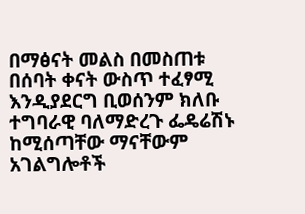በማፅናት መልስ በመስጠቱ በሰባት ቀናት ውስጥ ተፈፃሚ እንዲያደርግ ቢወሰንም ክለቡ ተግባራዊ ባለማድረጉ ፌዴሬሽኑ ከሚሰጣቸው ማናቸውም አገልግሎቶች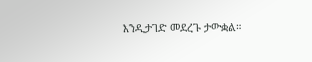እንዲታገድ መደረጉ ታውቋል።